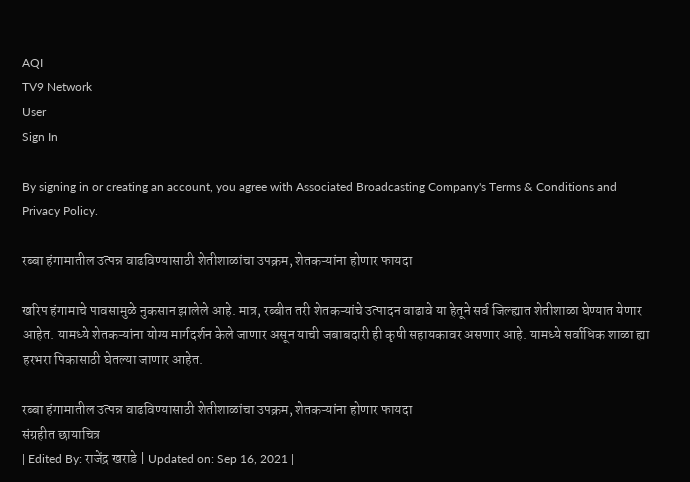AQI
TV9 Network
User
Sign In

By signing in or creating an account, you agree with Associated Broadcasting Company's Terms & Conditions and Privacy Policy.

रब्बा हंगामातील उत्पन्न वाढविण्यासाठी शेतीशाळांचा उपक्रम, शेतकऱ्यांना होणार फायदा

खरिप हंगामाचे पावसामुळे नुकसान झालेले आहे. मात्र, रब्बीत तरी शेतकऱ्यांचे उत्पादन वाढावे या हेतूने सर्व जिल्ह्यात शेतीशाळा घेण्यात येणार आहेत. यामध्ये शेतकऱ्यांना योग्य मार्गदर्शन केले जाणार असून याची जबाबदारी ही कृषी सहायकावर असणार आहे. यामध्ये सर्वाधिक शाळा ह्या हरभरा पिकासाठी घेतल्या जाणार आहेत.

रब्बा हंगामातील उत्पन्न वाढविण्यासाठी शेतीशाळांचा उपक्रम, शेतकऱ्यांना होणार फायदा
संग्रहीत छायाचित्र
| Edited By: राजेंद्र खराडे | Updated on: Sep 16, 2021 |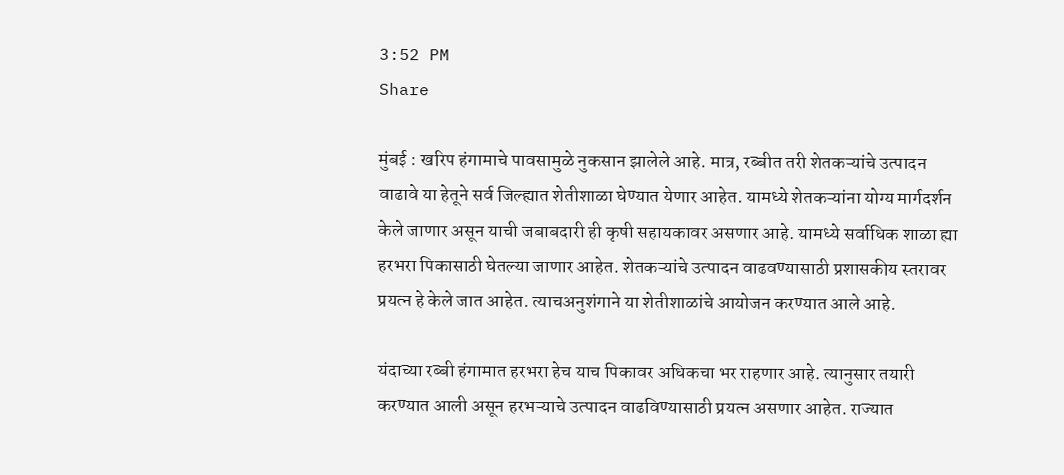3:52 PM
Share

मुंबई : खरिप हंगामाचे पावसामुळे नुकसान झालेले आहे. मात्र, रब्बीत तरी शेतकऱ्यांचे उत्पादन वाढावे या हेतूने सर्व जिल्ह्यात शेतीशाळा घेण्यात येणार आहेत. यामध्ये शेतकऱ्यांना योग्य मार्गदर्शन केले जाणार असून याची जबाबदारी ही कृषी सहायकावर असणार आहे. यामध्ये सर्वाधिक शाळा ह्या हरभरा पिकासाठी घेतल्या जाणार आहेत. शेतकऱ्यांचे उत्पादन वाढवण्यासाठी प्रशासकीय स्तरावर प्रयत्न हे केले जात आहेत. त्याचअनुशंगाने या शेतीशाळांचे आयोजन करण्यात आले आहे.

यंदाच्या रब्बी हंगामात हरभरा हेच याच पिकावर अधिकचा भर राहणार आहे. त्यानुसार तयारी करण्यात आली असून हरभऱ्याचे उत्पादन वाढविण्यासाठी प्रयत्न असणार आहेत. राज्यात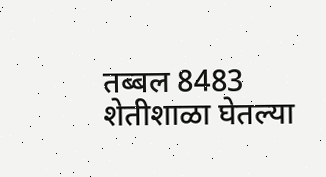तब्बल 8483 शेतीशाळा घेतल्या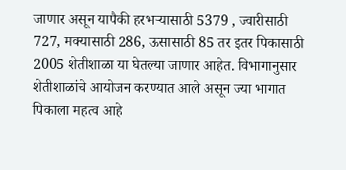जाणार असून यापैकी हरभऱ्यासाठी 5379 , ज्वारीसाठी 727, मक्यासाठी 286, ऊसासाठी 85 तर इतर पिकासाठी 2005 शेतीशाळा या घेतल्या जाणार आहेत. विभागानुसार शेतीशाळांचे आयोजन करण्यात आले असून ज्या भागात पिकाला महत्व आहे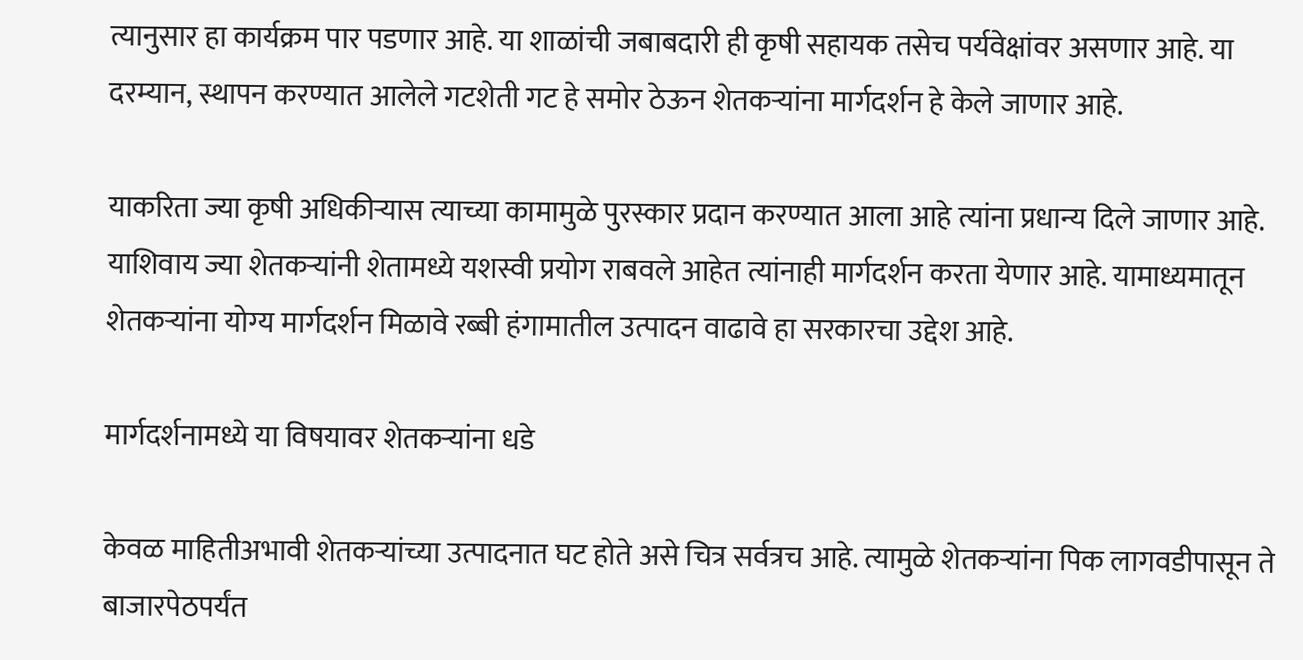त्यानुसार हा कार्यक्रम पार पडणार आहे. या शाळांची जबाबदारी ही कृषी सहायक तसेच पर्यवेक्षांवर असणार आहे. या दरम्यान, स्थापन करण्यात आलेले गटशेती गट हे समोर ठेऊन शेतकऱ्यांना मार्गदर्शन हे केले जाणार आहे.

याकरिता ज्या कृषी अधिकीऱ्यास त्याच्या कामामुळे पुरस्कार प्रदान करण्यात आला आहे त्यांना प्रधान्य दिले जाणार आहे. याशिवाय ज्या शेतकऱ्यांनी शेतामध्ये यशस्वी प्रयोग राबवले आहेत त्यांनाही मार्गदर्शन करता येणार आहे. यामाध्यमातून शेतकऱ्यांना योग्य मार्गदर्शन मिळावे रब्बी हंगामातील उत्पादन वाढावे हा सरकारचा उद्देश आहे.

मार्गदर्शनामध्ये या विषयावर शेतकऱ्यांना धडे

केवळ माहितीअभावी शेतकऱ्यांच्या उत्पादनात घट होते असे चित्र सर्वत्रच आहे. त्यामुळे शेतकऱ्यांना पिक लागवडीपासून ते बाजारपेठपर्यंत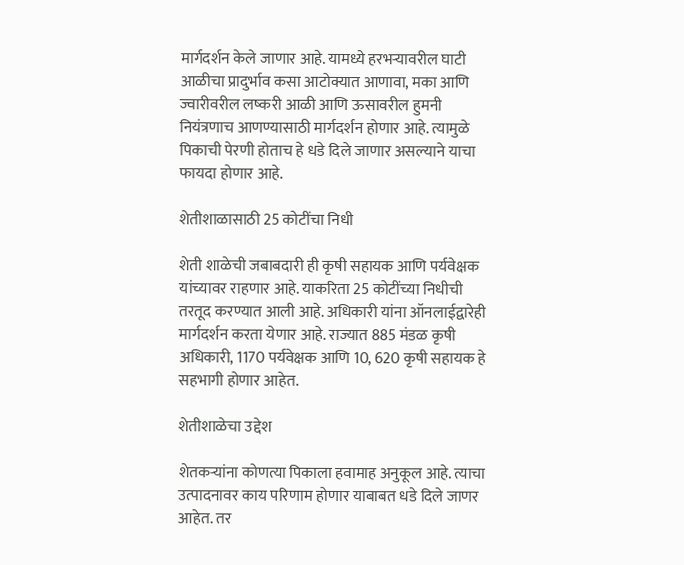मार्गदर्शन केले जाणार आहे. यामध्ये हरभऱ्यावरील घाटी आळीचा प्रादुर्भाव कसा आटोक्यात आणावा, मका आणि ज्वारीवरील लष्करी आळी आणि ऊसावरील हुमनी नियंत्रणाच आणण्यासाठी मार्गदर्शन होणार आहे. त्यामुळे पिकाची पेरणी होताच हे धडे दिले जाणार असल्याने याचा फायदा होणार आहे.

शेतीशाळासाठी 25 कोटींचा निधी

शेती शाळेची जबाबदारी ही कृषी सहायक आणि पर्यवेक्षक यांच्यावर राहणार आहे. याकरिता 25 कोटींच्या निधीची तरतूद करण्यात आली आहे. अधिकारी यांना ऑनलाईद्वारेही मार्गदर्शन करता येणार आहे. राज्यात 885 मंडळ कृषी अधिकारी, 1170 पर्यवेक्षक आणि 10, 620 कृषी सहायक हे सहभागी होणार आहेत.

शेतीशाळेचा उद्देश

शेतकऱ्यांना कोणत्या पिकाला हवामाह अनुकूल आहे. त्याचा उत्पादनावर काय परिणाम होणार याबाबत धडे दिले जाणर आहेत. तर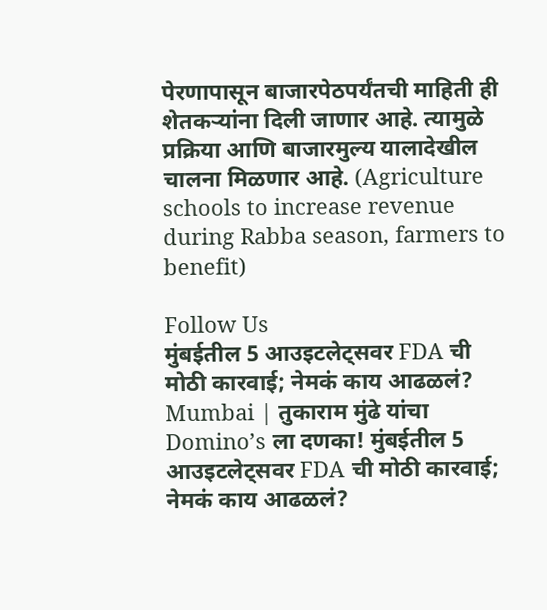पेरणापासून बाजारपेठपर्यंतची माहिती ही शेतकऱ्यांना दिली जाणार आहे. त्यामुळे प्रक्रिया आणि बाजारमुल्य यालादेखील चालना मिळणार आहे. (Agriculture schools to increase revenue during Rabba season, farmers to benefit)

Follow Us
मुंबईतील 5 आउइटलेट्सवर FDA ची मोठी कारवाई; नेमकं काय आढळलं?
Mumbai | तुकाराम मुंढे यांचा Domino’s ला दणका! मुंबईतील 5 आउइटलेट्सवर FDA ची मोठी कारवाई; नेमकं काय आढळलं?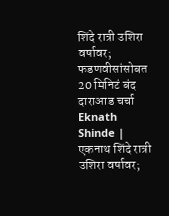शिंदे रात्री उशिरा वर्षावर; फडणवीसांसोबत 20 मिनिटं बंद दाराआड चर्चा
Eknath Shinde | एकनाथ शिंदे रात्री उशिरा वर्षावर;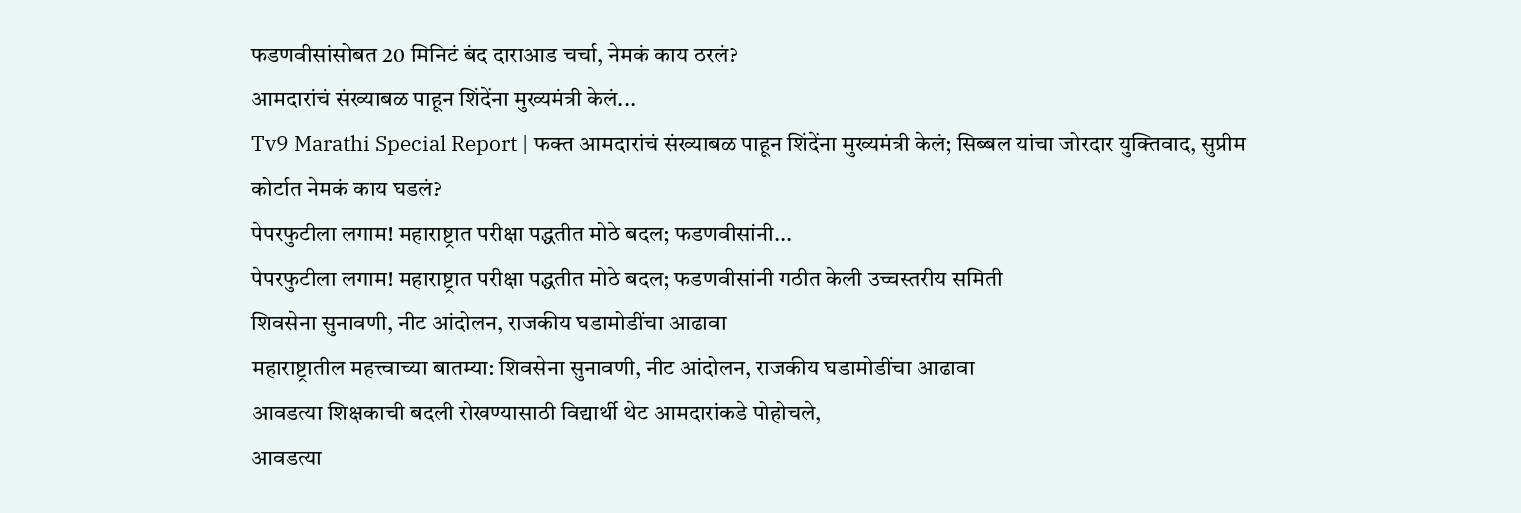फडणवीसांसोबत 20 मिनिटं बंद दाराआड चर्चा, नेमकं काय ठरलं?
आमदारांचं संख्याबळ पाहून शिंदेंना मुख्यमंत्री केलं...
Tv9 Marathi Special Report | फक्त आमदारांचं संख्याबळ पाहून शिंदेंना मुख्यमंत्री केलं; सिब्बल यांचा जोरदार युक्तिवाद, सुप्रीम कोर्टात नेमकं काय घडलं?
पेपरफुटीला लगाम! महाराष्ट्रात परीक्षा पद्धतीत मोठे बदल; फडणवीसांनी...
पेपरफुटीला लगाम! महाराष्ट्रात परीक्षा पद्धतीत मोठे बदल; फडणवीसांनी गठीत केली उच्चस्तरीय समिती
शिवसेना सुनावणी, नीट आंदोलन, राजकीय घडामोडींचा आढावा
महाराष्ट्रातील महत्त्वाच्या बातम्या: शिवसेना सुनावणी, नीट आंदोलन, राजकीय घडामोडींचा आढावा
आवडत्या शिक्षकाची बदली रोखण्यासाठी विद्यार्थी थेट आमदारांकडे पोहोचले,
आवडत्या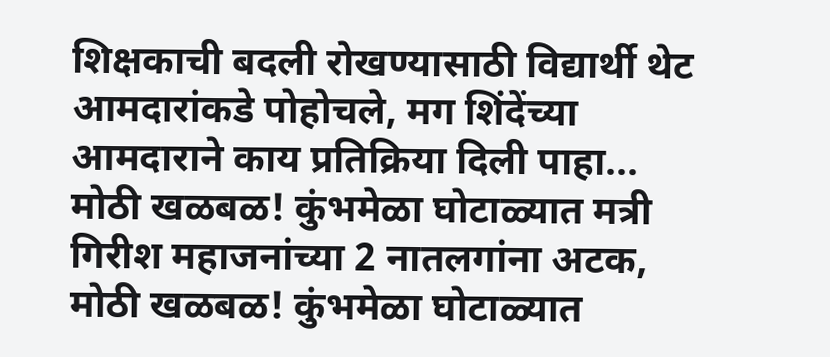शिक्षकाची बदली रोखण्यासाठी विद्यार्थी थेट आमदारांकडे पोहोचले, मग शिंदेंच्या आमदाराने काय प्रतिक्रिया दिली पाहा...
मोठी खळबळ! कुंभमेळा घोटाळ्यात मत्री गिरीश महाजनांच्या 2 नातलगांना अटक,
मोठी खळबळ! कुंभमेळा घोटाळ्यात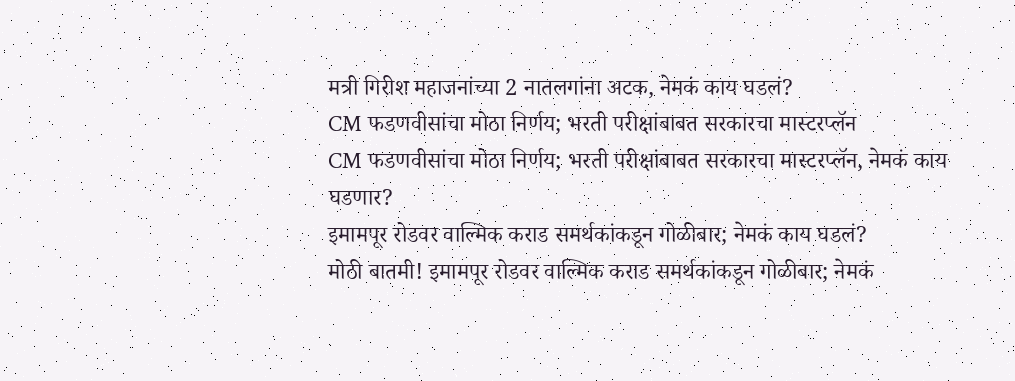मत्री गिरीश महाजनांच्या 2 नातलगांना अटक, नेमकं काय घडलं?
CM फडणवीसांचा मोठा निर्णय; भरती परीक्षांबाबत सरकारचा मास्टरप्लॅन
CM फडणवीसांचा मोठा निर्णय; भरती परीक्षांबाबत सरकारचा मास्टरप्लॅन, नेमकं काय घडणार?
इमामपूर रोडवर वाल्मिक कराड समर्थकांकडून गोळीबार; नेमकं काय घडलं?
मोठी बातमी! इमामपूर रोडवर वाल्मिक कराड समर्थकांकडून गोळीबार; नेमकं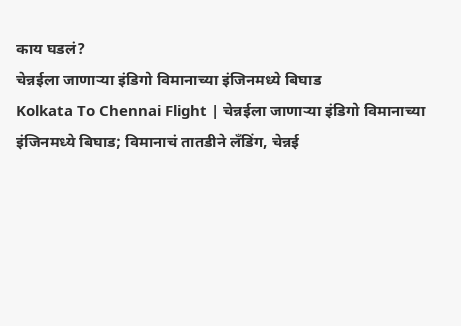काय घडलं?
चेन्नईला जाणाऱ्या इंडिगो विमानाच्या इंजिनमध्ये बिघाड
Kolkata To Chennai Flight | चेन्नईला जाणाऱ्या इंडिगो विमानाच्या इंजिनमध्ये बिघाड; विमानाचं तातडीने लँडिंग, चेन्नई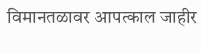विमानतळावर आपत्काल जाहीर